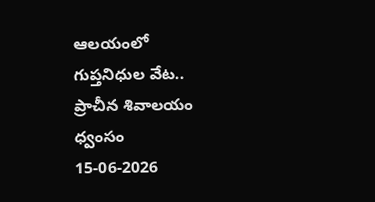ఆలయంలో గుప్తనిధుల వేట.. ప్రాచీన శివాలయం ధ్వంసం
15-06-2026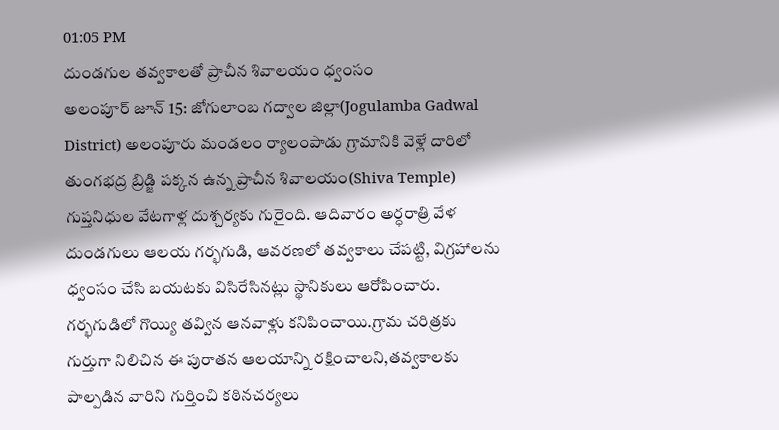01:05 PM
దుండగుల తవ్వకాలతో ప్రాచీన శివాలయం ధ్వంసం
అలంపూర్ జూన్ 15: జోగులాంబ గద్వాల జిల్లా(Jogulamba Gadwal District) అలంపూరు మండలం ర్యాలంపాడు గ్రామానికి వెళ్లే దారిలో తుంగభద్ర బ్రిడ్జి పక్కన ఉన్న ప్రాచీన శివాలయం(Shiva Temple) గుప్తనిధుల వేటగాళ్ల దుశ్చర్యకు గురైంది. ఆదివారం అర్ధరాత్రి వేళ దుండగులు ఆలయ గర్భగుడి, ఆవరణలో తవ్వకాలు చేపట్టి, విగ్రహాలను ధ్వంసం చేసి బయటకు విసిరేసినట్లు స్థానికులు ఆరోపించారు. గర్భగుడిలో గొయ్యి తవ్విన ఆనవాళ్లు కనిపించాయి.గ్రామ చరిత్రకు గుర్తుగా నిలిచిన ఈ పురాతన ఆలయాన్ని రక్షించాలని,తవ్వకాలకు పాల్పడిన వారిని గుర్తించి కఠినచర్యలు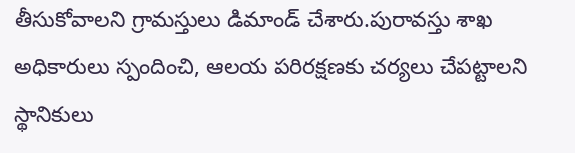తీసుకోవాలని గ్రామస్తులు డిమాండ్ చేశారు.పురావస్తు శాఖ అధికారులు స్పందించి, ఆలయ పరిరక్షణకు చర్యలు చేపట్టాలని స్థానికులు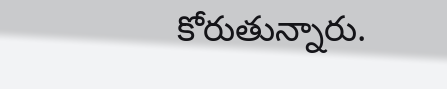కోరుతున్నారు.